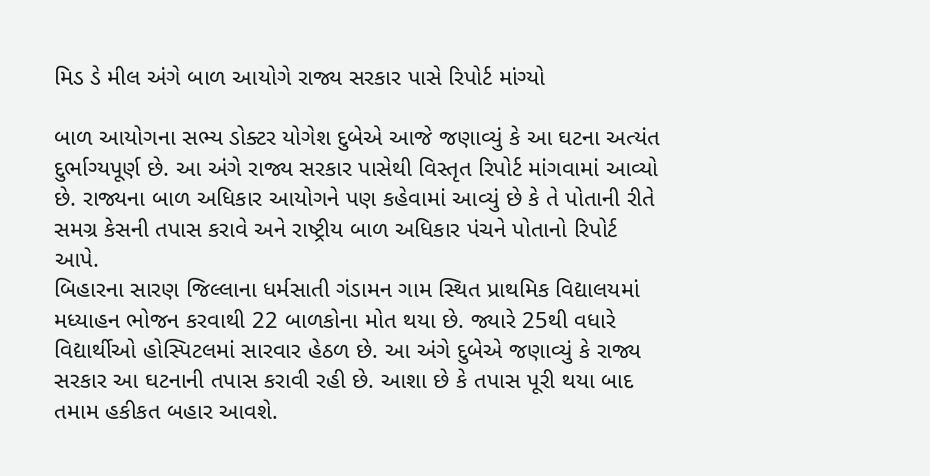મિડ ડે મીલ અંગે બાળ આયોગે રાજ્ય સરકાર પાસે રિપોર્ટ માંગ્યો

બાળ આયોગના સભ્ય ડોક્ટર યોગેશ દુબેએ આજે જણાવ્યું કે આ ઘટના અત્યંત દુર્ભાગ્યપૂર્ણ છે. આ અંગે રાજ્ય સરકાર પાસેથી વિસ્તૃત રિપોર્ટ માંગવામાં આવ્યો છે. રાજ્યના બાળ અધિકાર આયોગને પણ કહેવામાં આવ્યું છે કે તે પોતાની રીતે સમગ્ર કેસની તપાસ કરાવે અને રાષ્ટ્રીય બાળ અધિકાર પંચને પોતાનો રિપોર્ટ આપે.
બિહારના સારણ જિલ્લાના ધર્મસાતી ગંડામન ગામ સ્થિત પ્રાથમિક વિદ્યાલયમાં મધ્યાહન ભોજન કરવાથી 22 બાળકોના મોત થયા છે. જ્યારે 25થી વધારે વિદ્યાર્થીઓ હોસ્પિટલમાં સારવાર હેઠળ છે. આ અંગે દુબેએ જણાવ્યું કે રાજ્ય સરકાર આ ઘટનાની તપાસ કરાવી રહી છે. આશા છે કે તપાસ પૂરી થયા બાદ તમામ હકીકત બહાર આવશે.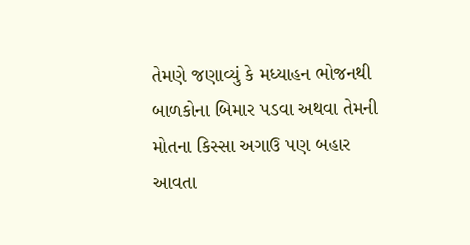તેમણે જણાવ્યું કે મધ્યાહન ભોજનથી બાળકોના બિમાર પડવા અથવા તેમની મોતના કિસ્સા અગાઉ પણ બહાર આવતા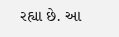રહ્યા છે. આ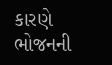કારણે ભોજનની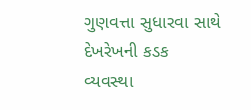ગુણવત્તા સુધારવા સાથે દેખરેખની કડક વ્યવસ્થા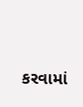કરવામાં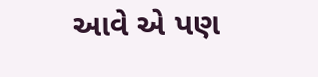આવે એ પણ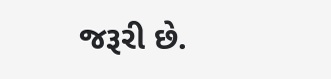જરૂરી છે.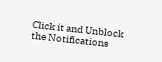Click it and Unblock the Notifications